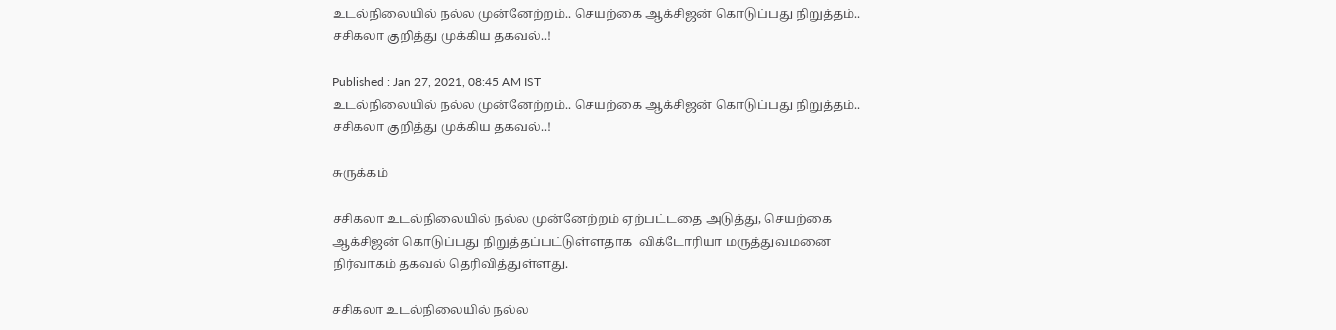உடல்நிலையில் நல்ல முன்னேற்றம்.. செயற்கை ஆக்சிஜன் கொடுப்பது நிறுத்தம்.. சசிகலா குறித்து முக்கிய தகவல்..!

Published : Jan 27, 2021, 08:45 AM IST
உடல்நிலையில் நல்ல முன்னேற்றம்.. செயற்கை ஆக்சிஜன் கொடுப்பது நிறுத்தம்.. சசிகலா குறித்து முக்கிய தகவல்..!

சுருக்கம்

சசிகலா உடல்நிலையில் நல்ல முன்னேற்றம் ஏற்பட்டதை அடுத்து, செயற்கை ஆக்சிஜன் கொடுப்பது நிறுத்தப்பட்டுள்ளதாக  விக்டோரியா மருத்துவமனை நிர்வாகம் தகவல் தெரிவித்துள்ளது.

சசிகலா உடல்நிலையில் நல்ல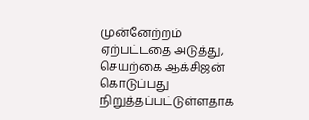முன்னேற்றம் ஏற்பட்டதை அடுத்து, செயற்கை ஆக்சிஜன் கொடுப்பது நிறுத்தப்பட்டுள்ளதாக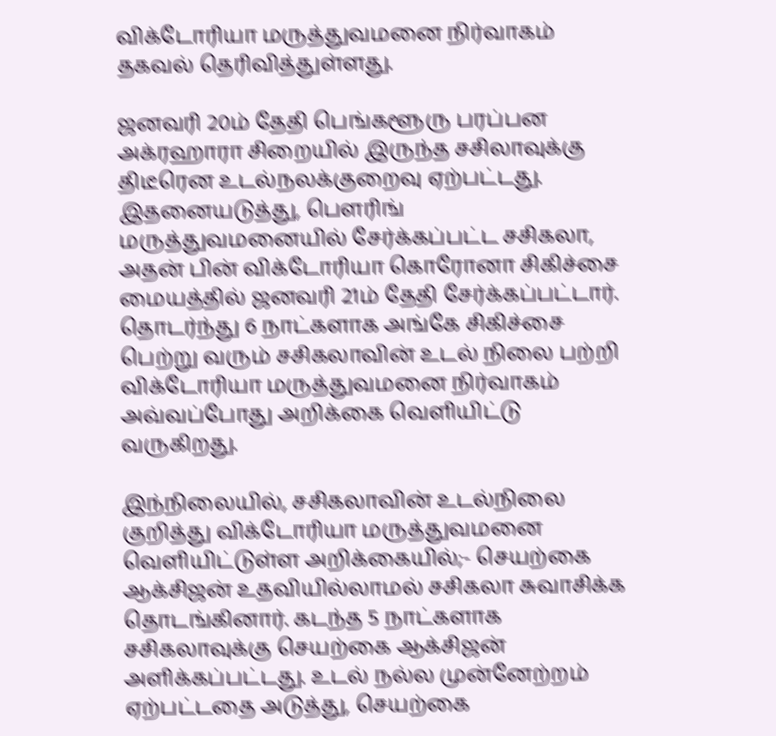விக்டோரியா மருத்துவமனை நிர்வாகம் தகவல் தெரிவித்துள்ளது.

ஜனவரி 20ம் தேதி பெங்களூரு பரப்பன அக்ரஹாரா சிறையில் இருந்த சசிலாவுக்கு திடீரென உடல்நலக்குறைவு ஏற்பட்டது. இதனையடுத்து, பௌரிங் மருத்துவமனையில் சேர்க்கப்பட்ட சசிகலா, அதன் பின் விக்டோரியா கொரோனா சிகிச்சை மையத்தில் ஜனவரி 21ம் தேதி சேர்க்கப்பட்டார். தொடர்ந்து 6 நாட்களாக அங்கே சிகிச்சை பெற்று வரும் சசிகலாவின் உடல் நிலை பற்றி விக்டோரியா மருத்துவமனை நிர்வாகம் அவ்வப்போது அறிக்கை வெளியிட்டு வருகிறது.

இந்நிலையில், சசிகலாவின் உடல்நிலை குறித்து விக்டோரியா மருத்துவமனை வெளியிட்டுள்ள அறிக்கையில்;- செயற்கை ஆக்சிஜன் உதவியில்லாமல் சசிகலா சுவாசிக்க தொடங்கினார். கடந்த 5 நாட்களாக சசிகலாவுக்கு செயற்கை ஆக்சிஜன் அளிக்கப்பட்டது. உடல் நல்ல முன்னேற்றம் ஏற்பட்டதை அடுத்து, செயற்கை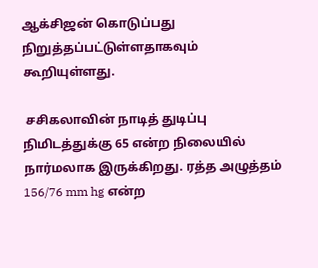ஆக்சிஜன் கொடுப்பது நிறுத்தப்பட்டுள்ளதாகவும் கூறியுள்ளது.

 சசிகலாவின் நாடித் துடிப்பு நிமிடத்துக்கு 65 என்ற நிலையில் நார்மலாக இருக்கிறது. ரத்த அழுத்தம் 156/76 mm hg என்ற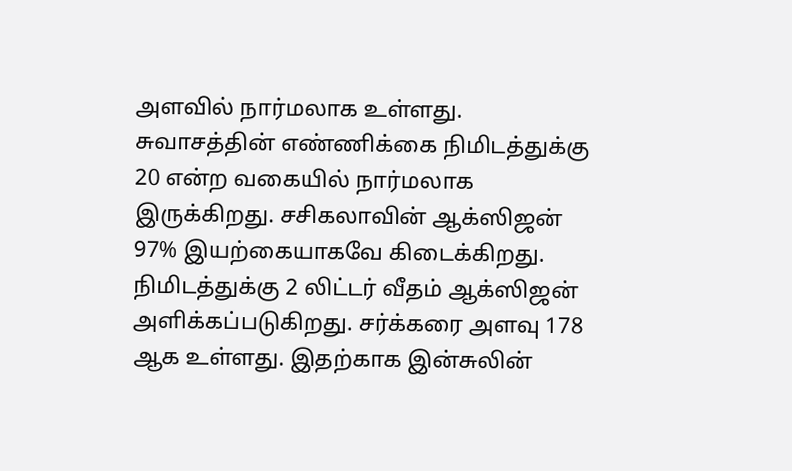அளவில் நார்மலாக உள்ளது. சுவாசத்தின் எண்ணிக்கை நிமிடத்துக்கு 20 என்ற வகையில் நார்மலாக இருக்கிறது. சசிகலாவின் ஆக்ஸிஜன் 97% இயற்கையாகவே கிடைக்கிறது. நிமிடத்துக்கு 2 லிட்டர் வீதம் ஆக்ஸிஜன் அளிக்கப்படுகிறது. சர்க்கரை அளவு 178 ஆக உள்ளது. இதற்காக இன்சுலின்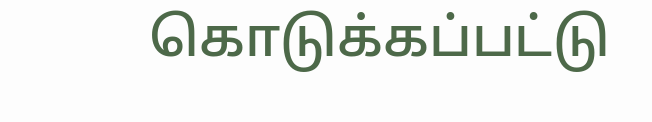கொடுக்கப்பட்டு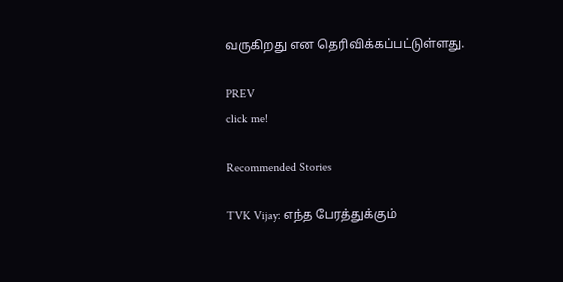வருகிறது என தெரிவிக்கப்பட்டுள்ளது.

PREV
click me!

Recommended Stories

TVK Vijay: எந்த பேரத்துக்கும்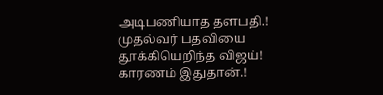அடிபணியாத தளபதி.! முதல்வர் பதவியை தூக்கியெறிந்த விஜய்! காரணம் இதுதான்.!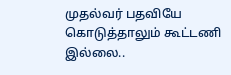முதல்வர் பதவியே கொடுத்தாலும் கூட்டணி இல்லை..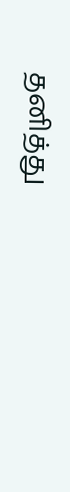தனித்து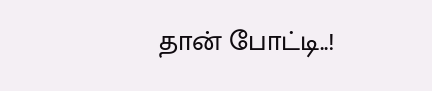தான் போட்டி..!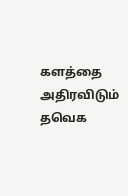களத்தை அதிரவிடும் தவெக